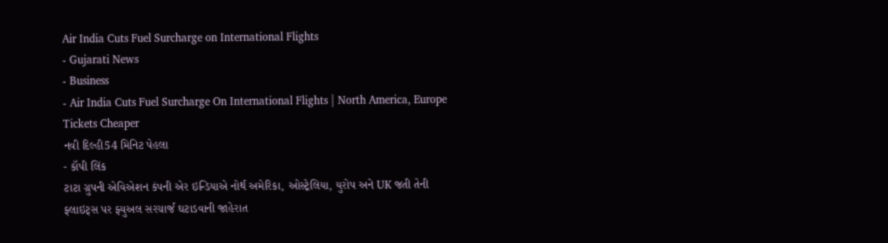Air India Cuts Fuel Surcharge on International Flights
- Gujarati News
- Business
- Air India Cuts Fuel Surcharge On International Flights | North America, Europe Tickets Cheaper
નવી દિલ્હી54 મિનિટ પેહલા
- કૉપી લિંક
ટાટા ગ્રુપની એવિએશન કંપની એર ઇન્ડિયાએ નોર્થ અમેરિકા, ઓસ્ટ્રેલિયા, યુરોપ અને UK જતી તેની ફ્લાઇટ્સ પર ફ્યુઅલ સરચાર્જ ઘટાડવાની જાહેરાત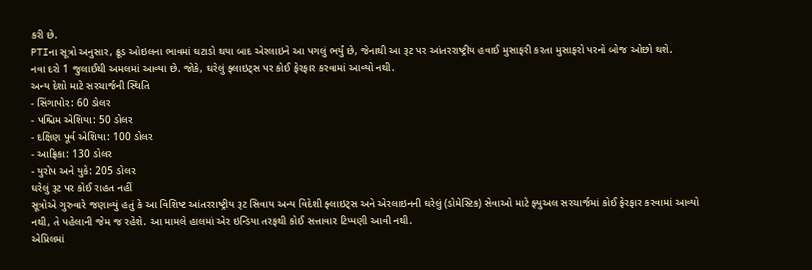કરી છે.
PTIના સૂત્રો અનુસાર, ક્રૂડ ઓઇલના ભાવમાં ઘટાડો થયા બાદ એરલાઇને આ પગલું ભર્યું છે, જેનાથી આ રૂટ પર આંતરરાષ્ટ્રીય હવાઈ મુસાફરી કરતા મુસાફરો પરનો બોજ ઓછો થશે.
નવા દરો 1 જુલાઈથી અમલમાં આવ્યા છે. જોકે, ઘરેલું ફ્લાઇટ્સ પર કોઈ ફેરફાર કરવામાં આવ્યો નથી.
અન્ય દેશો માટે સરચાર્જની સ્થિતિ
- સિંગાપોર: 60 ડોલર
- પશ્ચિમ એશિયા: 50 ડોલર
- દક્ષિણ પૂર્વ એશિયા: 100 ડોલર
- આફ્રિકા: 130 ડોલર
- યુરોપ અને યુકે: 205 ડોલર
ઘરેલું રૂટ પર કોઈ રાહત નહીં
સૂત્રોએ ગુરુવારે જણાવ્યું હતું કે આ વિશિષ્ટ આંતરરાષ્ટ્રીય રૂટ સિવાય અન્ય વિદેશી ફ્લાઇટ્સ અને એરલાઇનની ઘરેલું (ડોમેસ્ટિક) સેવાઓ માટે ફ્યુઅલ સરચાર્જમાં કોઈ ફેરફાર કરવામાં આવ્યો નથી, તે પહેલાની જેમ જ રહેશે. આ મામલે હાલમાં એર ઇન્ડિયા તરફથી કોઈ સત્તાવાર ટિપ્પણી આવી નથી.
એપ્રિલમાં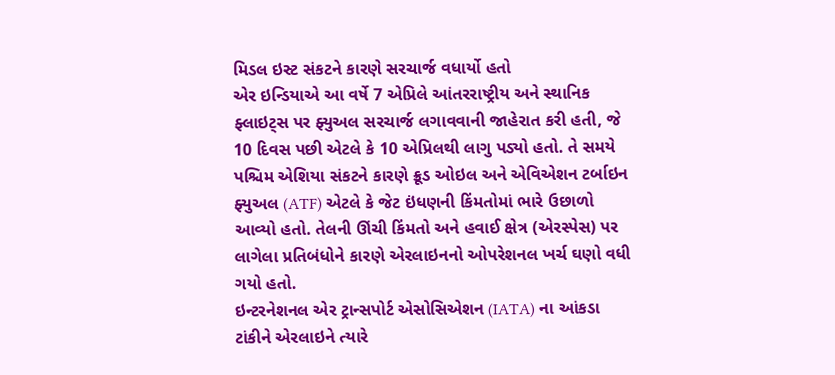મિડલ ઇસ્ટ સંકટને કારણે સરચાર્જ વધાર્યો હતો
એર ઇન્ડિયાએ આ વર્ષે 7 એપ્રિલે આંતરરાષ્ટ્રીય અને સ્થાનિક ફ્લાઇટ્સ પર ફ્યુઅલ સરચાર્જ લગાવવાની જાહેરાત કરી હતી, જે 10 દિવસ પછી એટલે કે 10 એપ્રિલથી લાગુ પડ્યો હતો. તે સમયે પશ્ચિમ એશિયા સંકટને કારણે ક્રૂડ ઓઇલ અને એવિએશન ટર્બાઇન ફ્યુઅલ (ATF) એટલે કે જેટ ઇંધણની કિંમતોમાં ભારે ઉછાળો આવ્યો હતો. તેલની ઊંચી કિંમતો અને હવાઈ ક્ષેત્ર (એરસ્પેસ) પર લાગેલા પ્રતિબંધોને કારણે એરલાઇનનો ઓપરેશનલ ખર્ચ ઘણો વધી ગયો હતો.
ઇન્ટરનેશનલ એર ટ્રાન્સપોર્ટ એસોસિએશન (IATA) ના આંકડા ટાંકીને એરલાઇને ત્યારે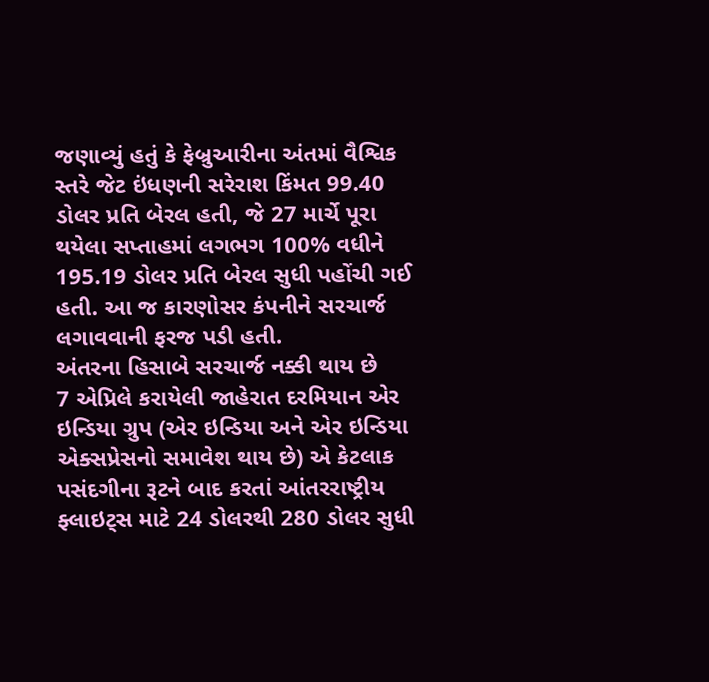જણાવ્યું હતું કે ફેબ્રુઆરીના અંતમાં વૈશ્વિક સ્તરે જેટ ઇંધણની સરેરાશ કિંમત 99.40 ડોલર પ્રતિ બેરલ હતી, જે 27 માર્ચે પૂરા થયેલા સપ્તાહમાં લગભગ 100% વધીને 195.19 ડોલર પ્રતિ બેરલ સુધી પહોંચી ગઈ હતી. આ જ કારણોસર કંપનીને સરચાર્જ લગાવવાની ફરજ પડી હતી.
અંતરના હિસાબે સરચાર્જ નક્કી થાય છે
7 એપ્રિલે કરાયેલી જાહેરાત દરમિયાન એર ઇન્ડિયા ગ્રુપ (એર ઇન્ડિયા અને એર ઇન્ડિયા એક્સપ્રેસનો સમાવેશ થાય છે) એ કેટલાક પસંદગીના રૂટને બાદ કરતાં આંતરરાષ્ટ્રીય ફ્લાઇટ્સ માટે 24 ડોલરથી 280 ડોલર સુધી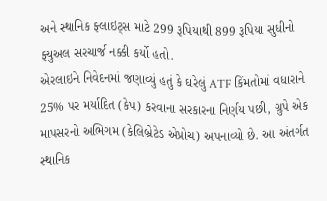અને સ્થાનિક ફ્લાઇટ્સ માટે 299 રૂપિયાથી 899 રૂપિયા સુધીનો ફ્યુઅલ સરચાર્જ નક્કી કર્યો હતો.
એરલાઇને નિવેદનમાં જણાવ્યું હતું કે ઘરેલું ATF કિંમતોમાં વધારાને 25% પર મર્યાદિત (કેપ) કરવાના સરકારના નિર્ણય પછી, ગ્રુપે એક માપસરનો અભિગમ (કેલિબ્રેટેડ એપ્રોચ) અપનાવ્યો છે. આ અંતર્ગત સ્થાનિક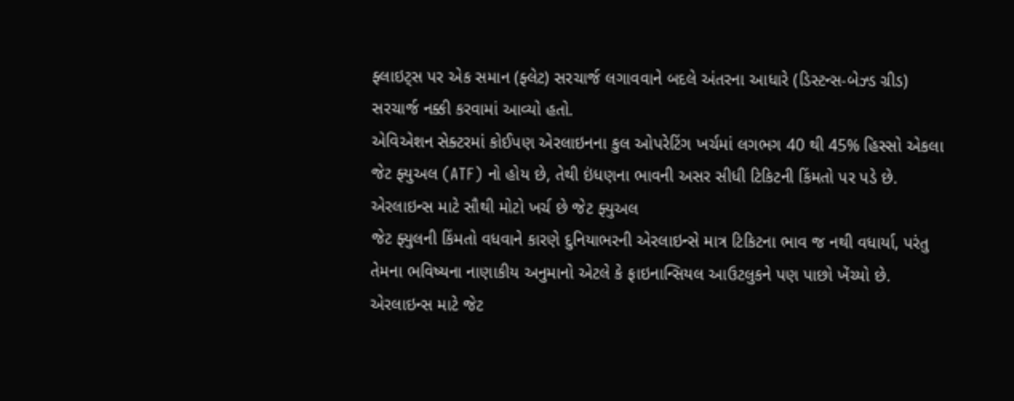ફ્લાઇટ્સ પર એક સમાન (ફ્લેટ) સરચાર્જ લગાવવાને બદલે અંતરના આધારે (ડિસ્ટન્સ-બેઝ્ડ ગ્રીડ) સરચાર્જ નક્કી કરવામાં આવ્યો હતો.
એવિએશન સેક્ટરમાં કોઈપણ એરલાઇનના કુલ ઓપરેટિંગ ખર્ચમાં લગભગ 40 થી 45% હિસ્સો એકલા જેટ ફ્યુઅલ (ATF) નો હોય છે, તેથી ઇંધણના ભાવની અસર સીધી ટિકિટની કિંમતો પર પડે છે.
એરલાઇન્સ માટે સૌથી મોટો ખર્ચ છે જેટ ફ્યુઅલ
જેટ ફ્યુલની કિંમતો વધવાને કારણે દુનિયાભરની એરલાઇન્સે માત્ર ટિકિટના ભાવ જ નથી વધાર્યા, પરંતુ તેમના ભવિષ્યના નાણાકીય અનુમાનો એટલે કે ફાઇનાન્સિયલ આઉટલુકને પણ પાછો ખેંચ્યો છે. એરલાઇન્સ માટે જેટ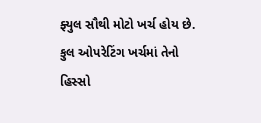ફ્યુલ સૌથી મોટો ખર્ચ હોય છે. કુલ ઓપરેટિંગ ખર્ચમાં તેનો હિસ્સો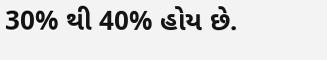30% થી 40% હોય છે.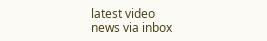latest video
news via inbox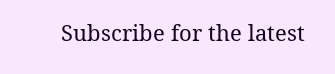Subscribe for the latest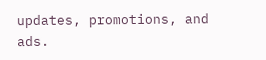updates, promotions, and ads.